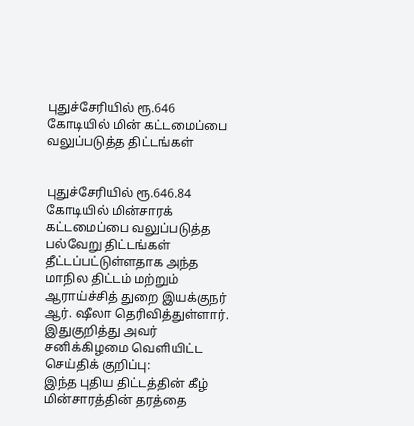புதுச்சேரியில் ரூ.646 கோடியில் மின் கட்டமைப்பை வலுப்படுத்த திட்டங்கள்


புதுச்சேரியில் ரூ.646.84 கோடியில் மின்சாரக் கட்டமைப்பை வலுப்படுத்த பல்வேறு திட்டங்கள் தீட்டப்பட்டுள்ளதாக அந்த மாநில திட்டம் மற்றும் ஆராய்ச்சித் துறை இயக்குநர் ஆர். ஷீலா தெரிவித்துள்ளார்.
இதுகுறித்து அவர் சனிக்கிழமை வெளியிட்ட செய்திக் குறிப்பு:
இந்த புதிய திட்டத்தின் கீழ் மின்சாரத்தின் தரத்தை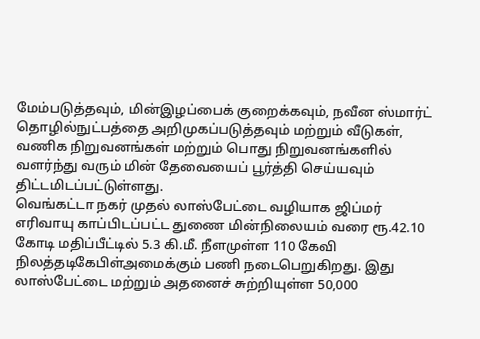மேம்படுத்தவும், மின்இழப்பைக் குறைக்கவும், நவீன ஸ்மார்ட் தொழில்நுட்பத்தை அறிமுகப்படுத்தவும் மற்றும் வீடுகள், வணிக நிறுவனங்கள் மற்றும் பொது நிறுவனங்களில் வளர்ந்து வரும் மின் தேவையைப் பூர்த்தி செய்யவும் திட்டமிடப்பட்டுள்ளது.
வெங்கட்டா நகர் முதல் லாஸ்பேட்டை வழியாக ஜிப்மர் எரிவாயு காப்பிடப்பட்ட துணை மின்நிலையம் வரை ரூ.42.10 கோடி மதிப்பீட்டில் 5.3 கி.மீ. நீளமுள்ள 110 கேவி நிலத்தடிகேபிள்அமைக்கும் பணி நடைபெறுகிறது. இது லாஸ்பேட்டை மற்றும் அதனைச் சுற்றியுள்ள 50,000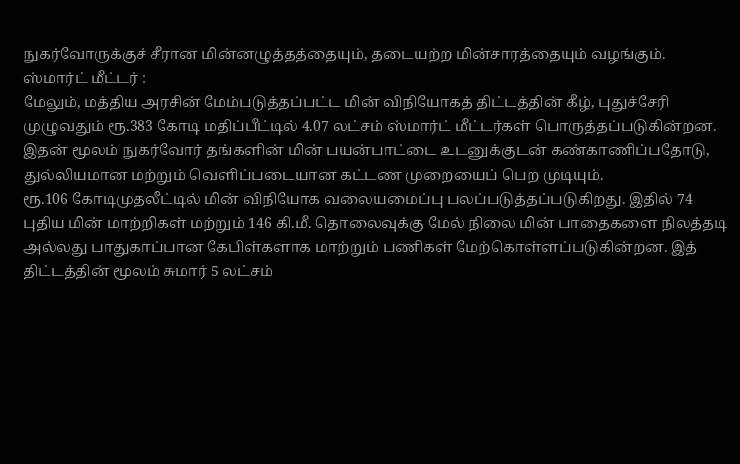நுகர்வோருக்குச் சீரான மின்னழுத்தத்தையும், தடையற்ற மின்சாரத்தையும் வழங்கும்.
ஸ்மார்ட் மீட்டர் :
மேலும், மத்திய அரசின் மேம்படுத்தப்பட்ட மின் விநியோகத் திட்டத்தின் கீழ், புதுச்சேரி முழுவதும் ரூ.383 கோடி மதிப்பீட்டில் 4.07 லட்சம் ஸ்மார்ட் மீட்டர்கள் பொருத்தப்படுகின்றன. இதன் மூலம் நுகர்வோர் தங்களின் மின் பயன்பாட்டை உடனுக்குடன் கண்காணிப்பதோடு, துல்லியமான மற்றும் வெளிப்படையான கட்டண முறையைப் பெற முடியும்.
ரூ.106 கோடிமுதலீட்டில் மின் விநியோக வலையமைப்பு பலப்படுத்தப்படுகிறது. இதில் 74 புதிய மின் மாற்றிகள் மற்றும் 146 கி.மீ. தொலைவுக்கு மேல் நிலை மின் பாதைகளை நிலத்தடி அல்லது பாதுகாப்பான கேபிள்களாக மாற்றும் பணிகள் மேற்கொள்ளப்படுகின்றன. இத் திட்டத்தின் மூலம் சுமார் 5 லட்சம்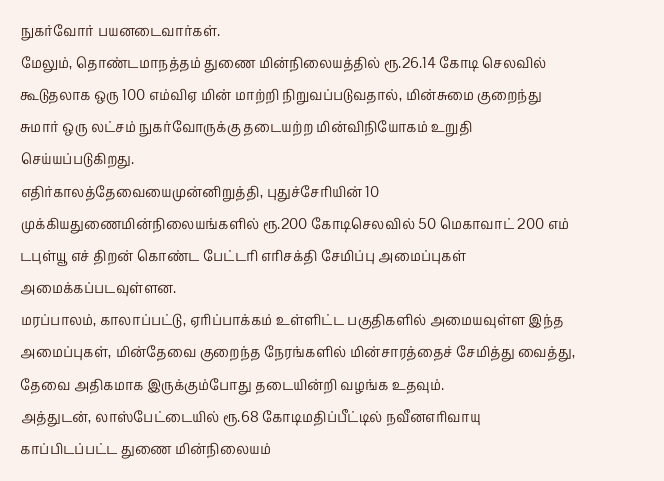நுகர்வோர் பயனடைவார்கள்.
மேலும், தொண்டமாநத்தம் துணை மின்நிலையத்தில் ரூ.26.14 கோடி செலவில் கூடுதலாக ஒரு 100 எம்விஏ மின் மாற்றி நிறுவப்படுவதால், மின்சுமை குறைந்து சுமார் ஒரு லட்சம் நுகர்வோருக்கு தடையற்ற மின்விநியோகம் உறுதி செய்யப்படுகிறது.
எதிர்காலத்தேவையைமுன்னிறுத்தி, புதுச்சேரியின் 10 முக்கியதுணைமின்நிலையங்களில் ரூ.200 கோடிசெலவில் 50 மெகாவாட் 200 எம் டபுள்யூ எச் திறன் கொண்ட பேட்டரி எரிசக்தி சேமிப்பு அமைப்புகள் அமைக்கப்படவுள்ளன.
மரப்பாலம், காலாப்பட்டு, ஏரிப்பாக்கம் உள்ளிட்ட பகுதிகளில் அமையவுள்ள இந்த அமைப்புகள், மின்தேவை குறைந்த நேரங்களில் மின்சாரத்தைச் சேமித்து வைத்து, தேவை அதிகமாக இருக்கும்போது தடையின்றி வழங்க உதவும்.
அத்துடன், லாஸ்பேட்டையில் ரூ.68 கோடிமதிப்பீட்டில் நவீனஎரிவாயு காப்பிடப்பட்ட துணை மின்நிலையம்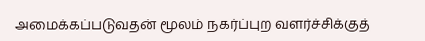அமைக்கப்படுவதன் மூலம் நகர்ப்புற வளர்ச்சிக்குத்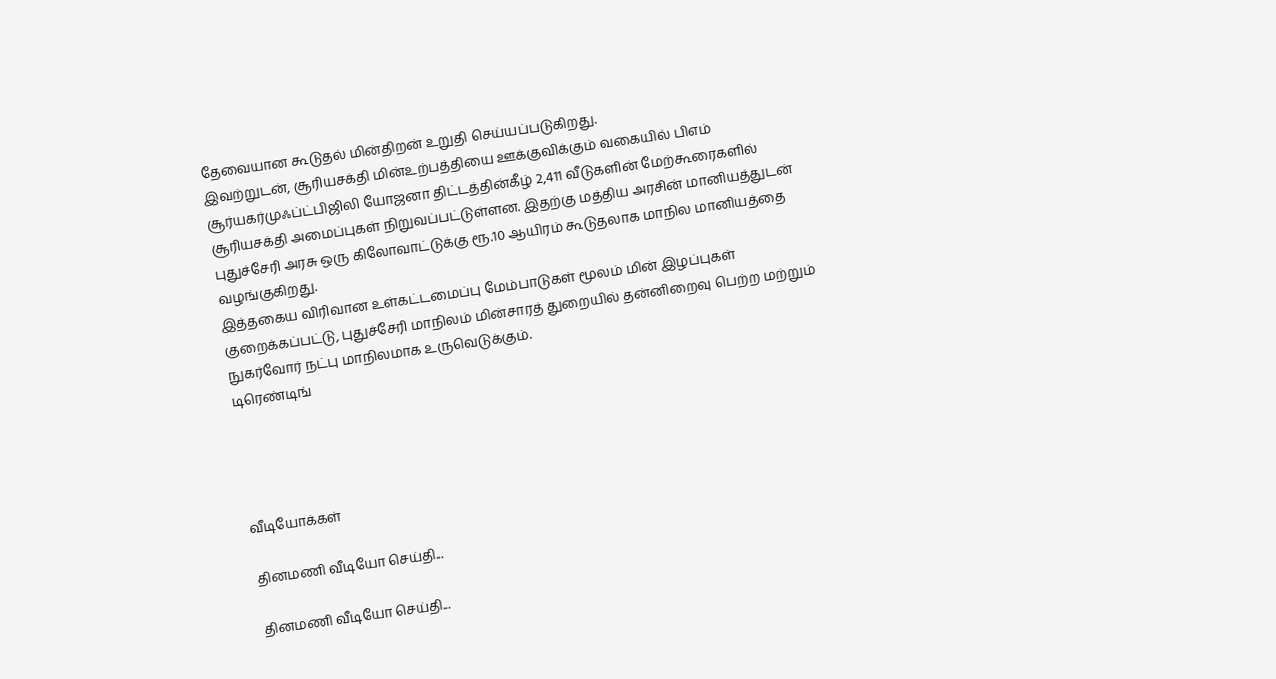தேவையான கூடுதல் மின்திறன் உறுதி செய்யப்படுகிறது.
இவற்றுடன், சூரியசக்தி மின்உற்பத்தியை ஊக்குவிக்கும் வகையில் பிஎம் சூர்யகர்முஃப்ட்பிஜிலி யோஜனா திட்டத்தின்கீழ் 2,411 வீடுகளின் மேற்கூரைகளில் சூரியசக்தி அமைப்புகள் நிறுவப்பட்டுள்ளன. இதற்கு மத்திய அரசின் மானியத்துடன் புதுச்சேரி அரசு ஒரு கிலோவாட்டுக்கு ரூ.10 ஆயிரம் கூடுதலாக மாநில மானியத்தை வழங்குகிறது.
இத்தகைய விரிவான உள்கட்டமைப்பு மேம்பாடுகள் மூலம் மின் இழப்புகள் குறைக்கப்பட்டு, புதுச்சேரி மாநிலம் மின்சாரத் துறையில் தன்னிறைவு பெற்ற மற்றும் நுகர்வோர் நட்பு மாநிலமாக உருவெடுக்கும்.
டிரெண்டிங்




வீடியோக்கள்

தினமணி வீடியோ செய்தி...

தினமணி வீடியோ செய்தி...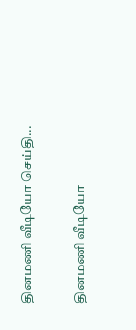தினமணி வீடியோ செய்தி...

தினமணி வீடியோ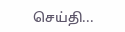செய்தி...